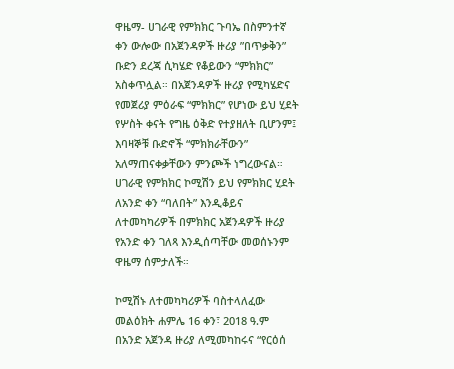ዋዜማ- ሀገራዊ የምክክር ጉባኤ በስምንተኛ ቀን ውሎው በአጀንዳዎች ዙሪያ ”በጥቃቅን” ቡድን ደረጃ ሲካሄድ የቆይውን “ምክክር” አስቀጥሏል። በአጀንዳዎች ዙሪያ የሚካሄድና የመጀሪያ ምዕራፍ “ምክክር” የሆነው ይህ ሂደት የሦስት ቀናት የግዜ ዕቅድ የተያዘለት ቢሆንም፤ እባዛኞቹ ቡድኖች “ምክክራቸውን” አለማጠናቀቃቸውን ምንጮች ነግረውናል። ሀገራዊ የምክክር ኮሚሽን ይህ የምክክር ሂደት ለአንድ ቀን “ባለበት” እንዲቆይና ለተመካካሪዎች በምክክር አጀንዳዎች ዙሪያ የአንድ ቀን ገለጻ እንዲሰጣቸው መወሰኑንም ዋዜማ ሰምታለች።

ኮሚሽኑ ለተመካካሪዎች ባስተላለፈው መልዕክት ሐምሌ 16 ቀን፣ 2018 ዓ.ም  በአንድ አጀንዳ ዙሪያ ለሚመካከሩና “የርዕሰ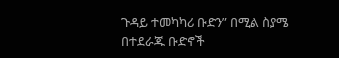ጉዳይ ተመካካሪ ቡድን” በሚል ስያሜ በተደራጁ ቡድኖች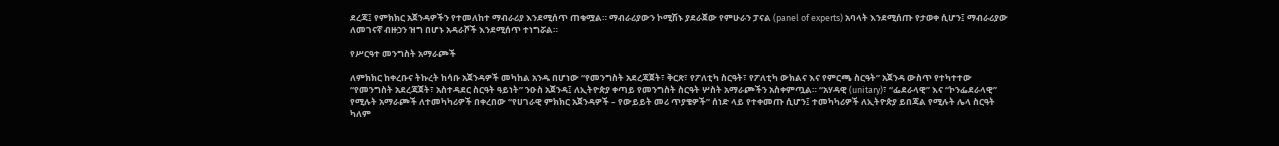ደረጃ፤ የምክክር አጀንዳዎችን የተመለከተ ማብራሪያ እንደሚሰጥ ጠቁሟል። ማብራሪያውን ኮሚሽኑ ያደራጀው የምሁራን ፓናል (panel of experts) አባላት እንደሚሰጡ የታወቀ ሲሆን፤ ማብራሪያው ለመገናኛ ብዙኃን ዝግ በሆኑ አዳራሾች እንደሚሰጥ ተነግሯል።

የሥርዓተ መንግስት አማራጮች

ለምክክር ከቀረቡና ትኩረት ከሳቡ አጀንዳዎች መካከል አንዱ በሆነው “የመንግስት አደረጃጀት፣ ቅርጽ፣ የፖለቲካ ስርዓት፣ የፖለቲካ ውክልና እና የምርጫ ስርዓት” አጀንዳ ውስጥ የተካተተው “የመንግስት አደረጃጀት፣ አስተዳደር ስርዓት ዓይነት” ንዑስ አጀንዳ፤ ለኢትዮጵያ ቀጣይ የመንግስት ስርዓት ሦስት አማራጮችን አስቀምጧል። “አሃዳዊ (unitary)፣ “ፌደራላዊ” እና “ኮንፌደራላዊ” የሚሉት አማራጮች ለተመካካሪዎች በቀረበው “የሀገራዊ ምክክር አጀንዳዎች – የውይይት መሪ ጥያቄዎች” ሰነድ ላይ የተቀመጡ ሲሆን፤ ተመካካሪዎች ለኢትዮጵያ ይበጃል የሚሉት ሌላ ስርዓት ካለም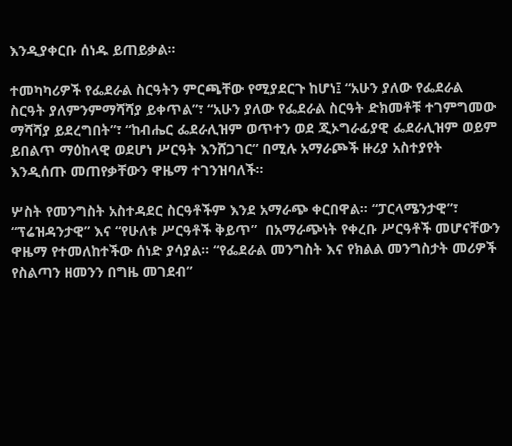እንዲያቀርቡ ሰነዱ ይጠይቃል።

ተመካካሪዎች የፌደራል ስርዓትን ምርጫቸው የሚያደርጉ ከሆነ፤ “አሁን ያለው የፌደራል ስርዓት ያለምንምማሻሻያ ይቀጥል”፣ “አሁን ያለው የፌደራል ስርዓት ድክመቶቹ ተገምግመው ማሻሻያ ይደረግበት”፣ “ከብሔር ፌደራሊዝም ወጥተን ወደ ጂኦግራፊያዊ ፌደራሊዝም ወይም ይበልጥ ማዕከላዊ ወደሆነ ሥርዓት እንሸጋገር” በሚሉ አማራጮች ዙሪያ አስተያየት እንዲሰጡ መጠየቃቸውን ዋዜማ ተገንዝባለች።

ሦስት የመንግስት አስተዳደር ስርዓቶችም እንደ አማራጭ ቀርበዋል። “ፓርላሜንታዊ”፣ “ፕሬዝዳንታዊ” እና “የሁለቱ ሥርዓቶች ቅይጥ”  በአማራጭነት የቀረቡ ሥርዓቶች መሆናቸውን ዋዜማ የተመለከተችው ሰነድ ያሳያል። “የፌደራል መንግስት እና የክልል መንግስታት መሪዎች የስልጣን ዘመንን በግዜ መገደብ”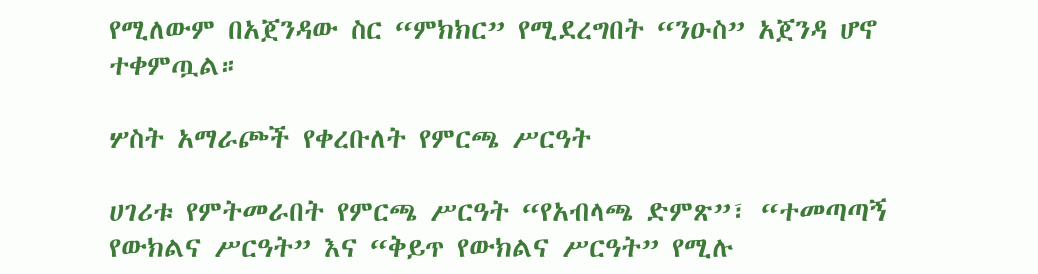የሚለውም በአጀንዳው ስር “ምክክር” የሚደረግበት “ንዑስ” አጀንዳ ሆኖ ተቀምጧል።

ሦስት አማራጮች የቀረቡለት የምርጫ ሥርዓት

ሀገሪቱ የምትመራበት የምርጫ ሥርዓት “የአብላጫ ድምጽ”፣ “ተመጣጣኝ የውክልና ሥርዓት” እና “ቅይጥ የውክልና ሥርዓት” የሚሉ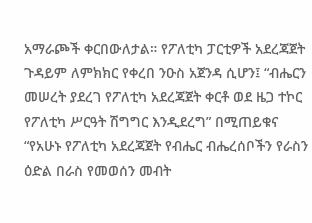አማራጮች ቀርበውለታል። የፖለቲካ ፓርቲዎች አደረጃጀት ጉዳይም ለምክክር የቀረበ ንዑስ አጀንዳ ሲሆን፤ “ብሔርን መሠረት ያደረገ የፖለቲካ አደረጃጀት ቀርቶ ወደ ዜጋ ተኮር የፖለቲካ ሥርዓት ሽግግር እንዲደረግ” በሚጠይቁና “የአሁኑ የፖለቲካ አደረጃጀት የብሔር ብሔረሰቦችን የራስን ዕድል በራስ የመወሰን መብት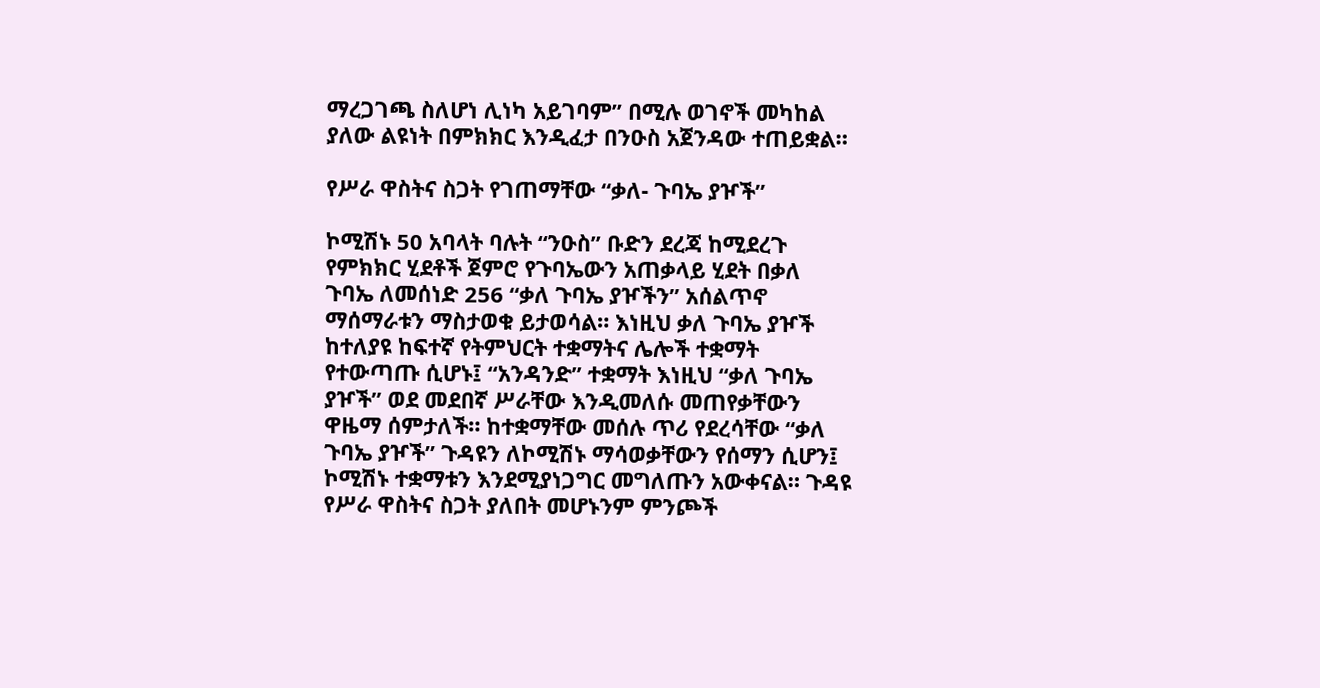ማረጋገጫ ስለሆነ ሊነካ አይገባም” በሚሉ ወገኖች መካከል ያለው ልዩነት በምክክር እንዲፈታ በንዑስ አጀንዳው ተጠይቋል።

የሥራ ዋስትና ስጋት የገጠማቸው “ቃለ- ጉባኤ ያዦች”

ኮሚሽኑ 50 አባላት ባሉት “ንዑስ” ቡድን ደረጃ ከሚደረጉ የምክክር ሂደቶች ጀምሮ የጉባኤውን አጠቃላይ ሂደት በቃለ ጉባኤ ለመሰነድ 256 “ቃለ ጉባኤ ያዦችን” አሰልጥኖ ማሰማራቱን ማስታወቁ ይታወሳል። እነዚህ ቃለ ጉባኤ ያዦች ከተለያዩ ከፍተኛ የትምህርት ተቋማትና ሌሎች ተቋማት የተውጣጡ ሲሆኑ፤ “አንዳንድ” ተቋማት እነዚህ “ቃለ ጉባኤ ያዦች” ወደ መደበኛ ሥራቸው እንዲመለሱ መጠየቃቸውን ዋዜማ ሰምታለች። ከተቋማቸው መሰሉ ጥሪ የደረሳቸው “ቃለ ጉባኤ ያዦች” ጉዳዩን ለኮሚሽኑ ማሳወቃቸውን የሰማን ሲሆን፤ ኮሚሽኑ ተቋማቱን እንደሚያነጋግር መግለጡን አውቀናል። ጉዳዩ የሥራ ዋስትና ስጋት ያለበት መሆኑንም ምንጮች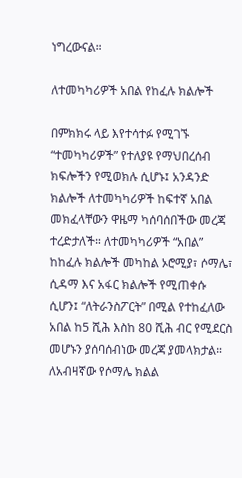ነግረውናል።

ለተመካካሪዎች አበል የከፈሉ ክልሎች

በምክክሩ ላይ እየተሳተፉ የሚገኙ “ተመካካሪዎች” የተለያዩ የማህበረሰብ ክፍሎችን የሚወክሉ ሲሆኑ፤ አንዳንድ ክልሎች ለተመካካሪዎች ከፍተኛ አበል መክፈላቸውን ዋዜማ ካሰባሰበችው መረጃ ተረድታለች። ለተመካካሪዎች “አበል” ከከፈሉ ክልሎች መካከል ኦሮሚያ፣ ሶማሌ፣ ሲዳማ እና አፋር ክልሎች የሚጠቀሱ ሲሆን፤ “ለትራንስፖርት” በሚል የተከፈለው አበል ከ5 ሺሕ እስከ 80 ሺሕ ብር የሚደርስ መሆኑን ያሰባሰብነው መረጃ ያመላክታል። ለአብዛኛው የሶማሌ ክልል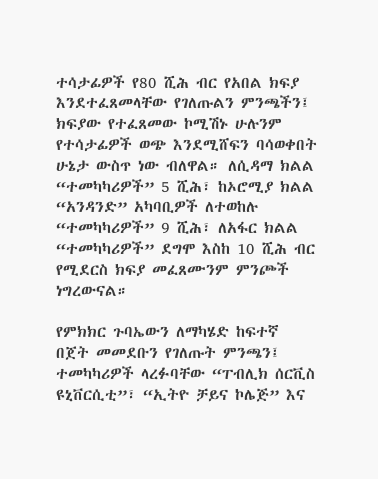ተሳታፊዎች የ80 ሺሕ ብር የአበል ክፍያ እንደተፈጸመላቸው የገለጡልን ምንጫችን፤ ክፍያው የተፈጸመው ኮሚሽኑ ሁሉንም የተሳታፊዎች ወጭ እንደሚሸፍን ባሳወቀበት ሁኔታ ውስጥ ነው ብለዋል። ለሲዳማ ክልል “ተመካካሪዎች” 5 ሺሕ፣ ከኦሮሚያ ክልል “አንዳንድ” አካባቢዎች ለተወከሉ “ተመካካሪዎች” 9 ሺሕ፣ ለአፋር ክልል “ተመካካሪዎች” ደግሞ እስከ 10 ሺሕ ብር የሚደርስ ክፍያ መፈጸሙንም ምንጮች ነግረውናል።

የምክክር ጉባኤውን ለማካሄድ ከፍተኛ በጀት መመደቡን የገለጡት ምንጫን፤ ተመካካሪዎች ላረፉባቸው “ፐብሊክ ሰርቪስ ዩኒቨርሲቲ”፣ “ኢትዮ ቻይና ኮሌጅ” እና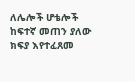ለሌሎች ሆቴሎች ከፍተኛ መጠን ያለው ክፍያ እየተፈጸመ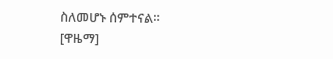ስለመሆኑ ሰምተናል። [ዋዜማ]